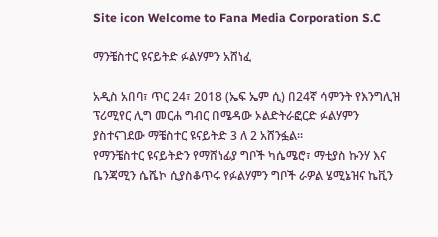Site icon Welcome to Fana Media Corporation S.C

ማንቼስተር ዩናይትድ ፉልሃምን አሸነፈ

አዲስ አበባ፣ ጥር 24፣ 2018 (ኤፍ ኤም ሲ) በ24ኛ ሳምንት የእንግሊዝ ፕሪሚየር ሊግ መርሐ ግብር በሜዳው ኦልድትራፎርድ ፉልሃምን ያስተናገደው ማቼስተር ዩናይትድ 3 ለ 2 አሸንፏል፡፡
የማንቼስተር ዩናይትድን የማሸነፊያ ግቦች ካሴሜሮ፣ ማቲያስ ኩንሃ እና ቤንጃሚን ሴሼኮ ሲያስቆጥሩ የፉልሃምን ግቦች ራዎል ሄሚኔዝና ኬቪን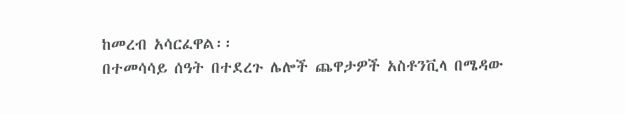ከመረብ አሳርፈዋል፡፡
በተመሳሳይ ሰዓት በተደረጉ ሌሎች ጨዋታዎች አስቶንቪላ በሜዳው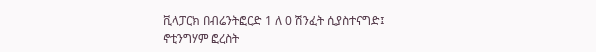ቪላፓርክ በብሬንትፎርድ 1 ለ 0 ሽንፈት ሲያስተናግድ፤ ኖቲንግሃም ፎረስት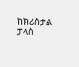ከክሪስታል ፓላስ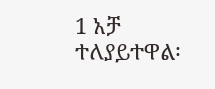1 አቻ ተለያይተዋል፡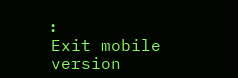፡
Exit mobile version